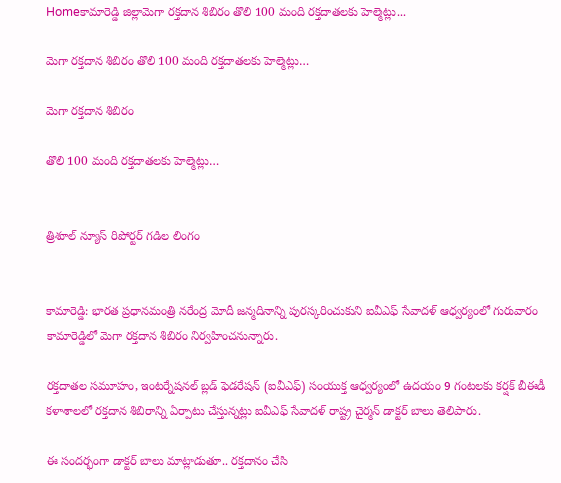Homeకామారెడ్డి జిల్లామెగా రక్తదాన శిబిరం తొలి 100 మంది రక్తదాతలకు హెల్మెట్లు...

మెగా రక్తదాన శిబిరం తొలి 100 మంది రక్తదాతలకు హెల్మెట్లు…

మెగా రక్తదాన శిబిరం

తొలి 100 మంది రక్తదాతలకు హెల్మెట్లు…


త్రిశూల్ న్యూస్ రిపోర్టర్ గడిల లింగం


కామారెడ్డి: భారత ప్రధానమంత్రి నరేంద్ర మోదీ జన్మదినాన్ని పురస్కరించుకుని ఐవీఎఫ్ సేవాదళ్ ఆధ్వర్యంలో గురువారం కామారెడ్డిలో మెగా రక్తదాన శిబిరం నిర్వహించనున్నారు.

రక్తదాతల సమూహం, ఇంటర్నేషనల్ బ్లడ్ ఫెడరేషన్ (ఐవీఎఫ్) సంయుక్త ఆధ్వర్యంలో ఉదయం 9 గంటలకు కర్షక్ బీఈడీ కళాశాలలో రక్తదాన శిబిరాన్ని ఏర్పాటు చేస్తున్నట్లు ఐవీఎఫ్ సేవాదళ్ రాష్ట్ర చైర్మన్ డాక్టర్ బాలు తెలిపారు.

ఈ సందర్భంగా డాక్టర్ బాలు మాట్లాడుతూ.. రక్తదానం చేసి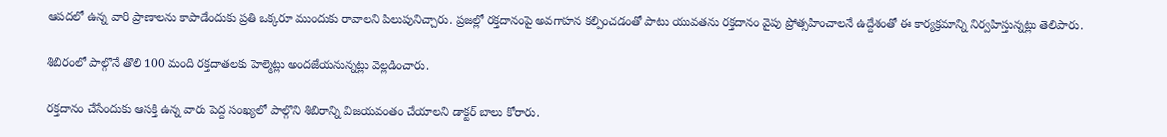ఆపదలో ఉన్న వారి ప్రాణాలను కాపాడేందుకు ప్రతి ఒక్కరూ ముందుకు రావాలని పిలుపునిచ్చారు. ప్రజల్లో రక్తదానంపై అవగాహన కల్పించడంతో పాటు యువతను రక్తదానం వైపు ప్రోత్సహించాలనే ఉద్దేశంతో ఈ కార్యక్రమాన్ని నిర్వహిస్తున్నట్లు తెలిపారు.

శిబిరంలో పాల్గొనే తొలి 100 మంది రక్తదాతలకు హెల్మెట్లు అందజేయనున్నట్లు వెల్లడించారు.

రక్తదానం చేసేందుకు ఆసక్తి ఉన్న వారు పెద్ద సంఖ్యలో పాల్గొని శిబిరాన్ని విజయవంతం చేయాలని డాక్టర్ బాలు కోరారు.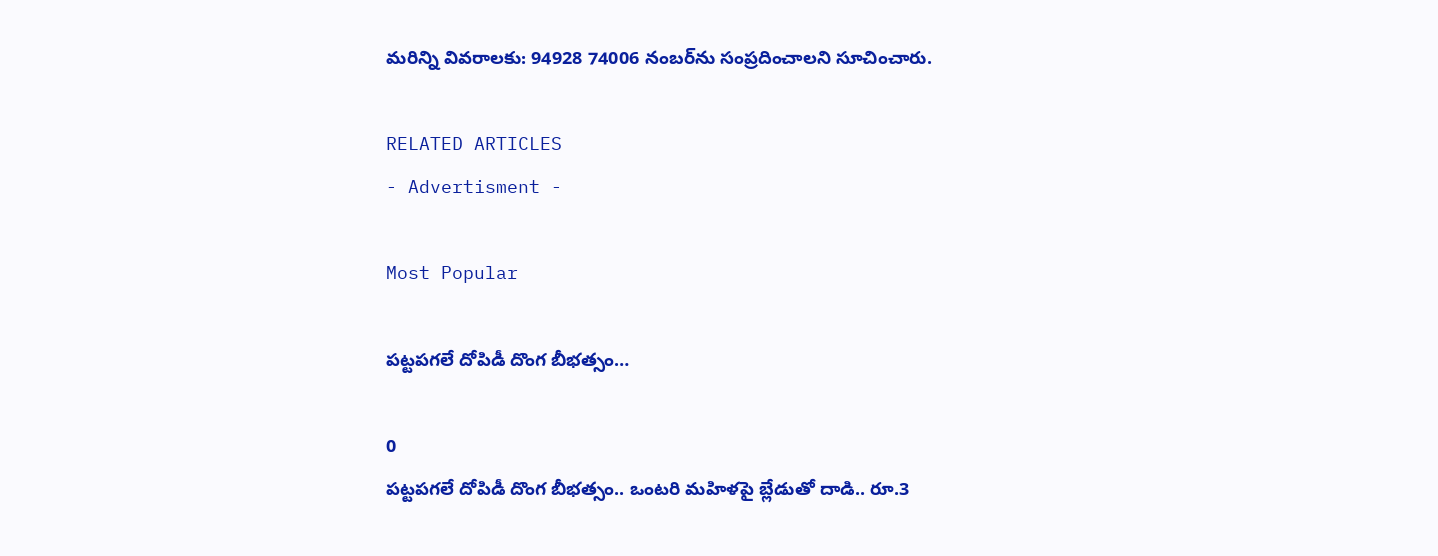మరిన్ని వివరాలకు: 94928 74006 నంబర్‌ను సంప్రదించాలని సూచించారు.

RELATED ARTICLES
- Advertisment -

Most Popular

పట్టపగలే దోపిడీ దొంగ బీభత్సం…

0
పట్టపగలే దోపిడీ దొంగ బీభత్సం.. ఒంటరి మహిళపై బ్లేడుతో దాడి.. రూ.3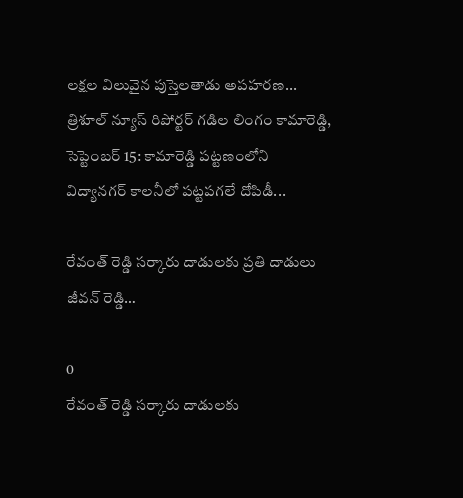లక్షల విలువైన పుస్తెలతాడు అపహరణ... త్రిశూల్ న్యూస్ రిపోర్టర్ గడిల లింగం కామారెడ్డి, సెప్టెంబర్ 15: కామారెడ్డి పట్టణంలోని విద్యానగర్ కాలనీలో పట్టపగలే దోపిడీ...

రేవంత్ రెడ్డి సర్కారు దాడులకు ప్రతి దాడులు జీవన్ రెడ్డి…

0
రేవంత్ రెడ్డి సర్కారు దాడులకు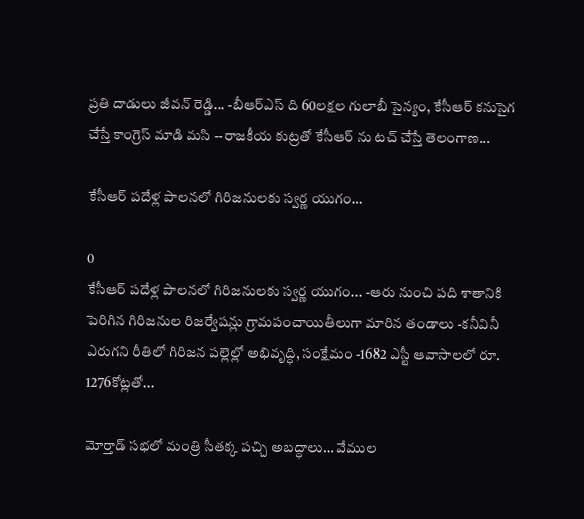ప్రతి దాడులు జీవన్ రెడ్డి... -బీఆర్ఎస్ ది 60లక్షల గులాబీ సైన్యం, కేసీఆర్ కనుసైగ చేస్తే కాంగ్రెస్ మాడి మసి --రాజకీయ కుట్రతో కేసీఆర్ ను టచ్ చేస్తే తెలంగాణ...

కేసీఆర్ పదేళ్ల పాలనలో గిరిజనులకు స్వర్ణ యుగం…

0
కేసీఆర్ పదేళ్ల పాలనలో గిరిజనులకు స్వర్ణ యుగం... -ఆరు నుంచి పది శాతానికి పెరిగిన గిరిజనుల రిజర్వేషన్లు గ్రామపంచాయితీలుగా మారిన తండాలు -కనీవినీ ఎరుగని రీతిలో గిరిజన పల్లెల్లో అభివృద్ధి, సంక్షేమం -1682 ఎస్టీ ఆవాసాలలో రూ. 1276కోట్లతో...

మోర్తాడ్ సభలో మంత్రి సీతక్క పచ్చి అబద్ధాలు… వేముల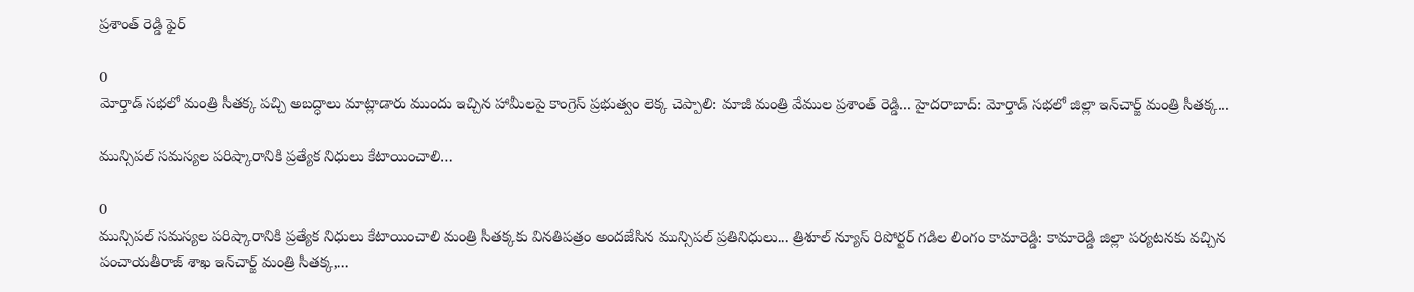ప్రశాంత్ రెడ్డి ఫైర్

0
మోర్తాడ్ సభలో మంత్రి సీతక్క పచ్చి అబద్ధాలు మాట్లాడారు ముందు ఇచ్చిన హామీలపై కాంగ్రెస్ ప్రభుత్వం లెక్క చెప్పాలి: మాజీ మంత్రి వేముల ప్రశాంత్ రెడ్డి... హైదరాబాద్: మోర్తాడ్ సభలో జిల్లా ఇన్‌చార్జ్ మంత్రి సీతక్క...

మున్సిపల్ సమస్యల పరిష్కారానికి ప్రత్యేక నిధులు కేటాయించాలి…

0
మున్సిపల్ సమస్యల పరిష్కారానికి ప్రత్యేక నిధులు కేటాయించాలి మంత్రి సీతక్కకు వినతిపత్రం అందజేసిన మున్సిపల్ ప్రతినిధులు... త్రిశూల్ న్యూస్ రిపోర్టర్ గడిల లింగం కామారెడ్డి: కామారెడ్డి జిల్లా పర్యటనకు వచ్చిన పంచాయతీరాజ్ శాఖ ఇన్‌చార్జ్ మంత్రి సీతక్క,...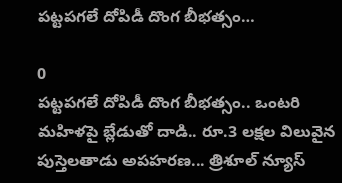పట్టపగలే దోపిడీ దొంగ బీభత్సం…

0
పట్టపగలే దోపిడీ దొంగ బీభత్సం.. ఒంటరి మహిళపై బ్లేడుతో దాడి.. రూ.3 లక్షల విలువైన పుస్తెలతాడు అపహరణ... త్రిశూల్ న్యూస్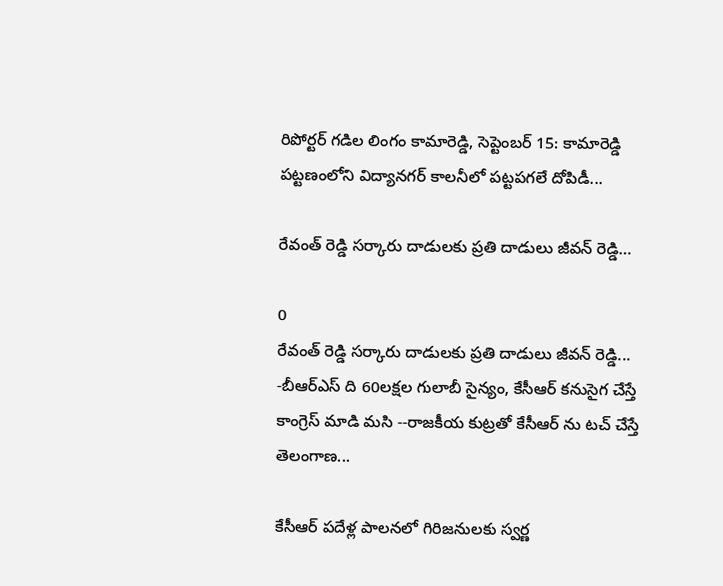రిపోర్టర్ గడిల లింగం కామారెడ్డి, సెప్టెంబర్ 15: కామారెడ్డి పట్టణంలోని విద్యానగర్ కాలనీలో పట్టపగలే దోపిడీ...

రేవంత్ రెడ్డి సర్కారు దాడులకు ప్రతి దాడులు జీవన్ రెడ్డి…

0
రేవంత్ రెడ్డి సర్కారు దాడులకు ప్రతి దాడులు జీవన్ రెడ్డి... -బీఆర్ఎస్ ది 60లక్షల గులాబీ సైన్యం, కేసీఆర్ కనుసైగ చేస్తే కాంగ్రెస్ మాడి మసి --రాజకీయ కుట్రతో కేసీఆర్ ను టచ్ చేస్తే తెలంగాణ...

కేసీఆర్ పదేళ్ల పాలనలో గిరిజనులకు స్వర్ణ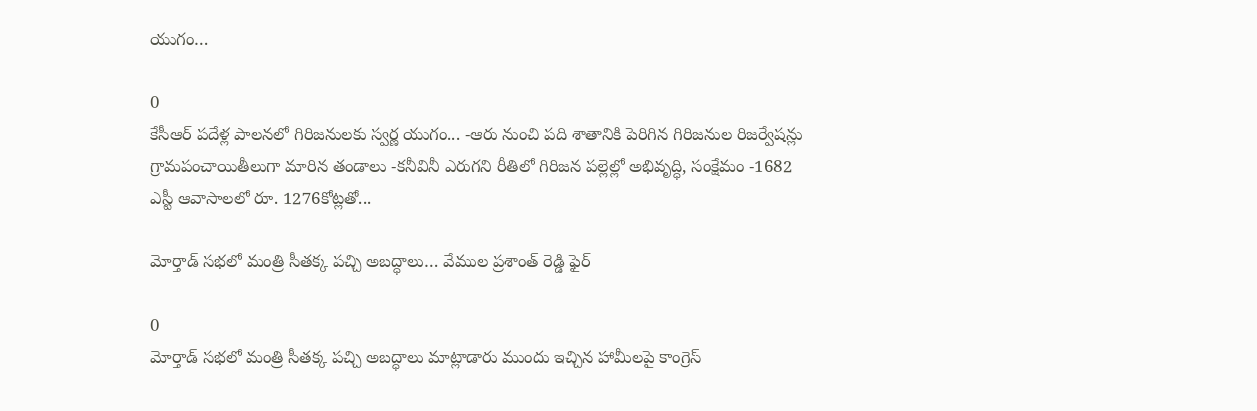యుగం…

0
కేసీఆర్ పదేళ్ల పాలనలో గిరిజనులకు స్వర్ణ యుగం... -ఆరు నుంచి పది శాతానికి పెరిగిన గిరిజనుల రిజర్వేషన్లు గ్రామపంచాయితీలుగా మారిన తండాలు -కనీవినీ ఎరుగని రీతిలో గిరిజన పల్లెల్లో అభివృద్ధి, సంక్షేమం -1682 ఎస్టీ ఆవాసాలలో రూ. 1276కోట్లతో...

మోర్తాడ్ సభలో మంత్రి సీతక్క పచ్చి అబద్ధాలు… వేముల ప్రశాంత్ రెడ్డి ఫైర్

0
మోర్తాడ్ సభలో మంత్రి సీతక్క పచ్చి అబద్ధాలు మాట్లాడారు ముందు ఇచ్చిన హామీలపై కాంగ్రెస్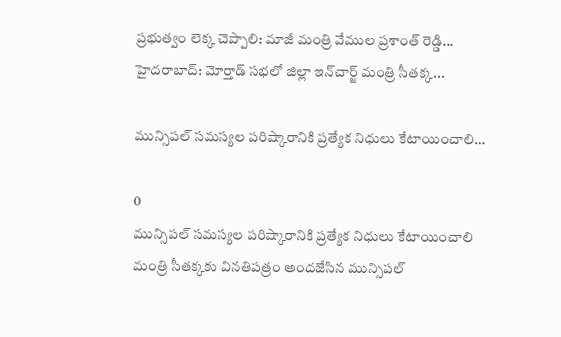ప్రభుత్వం లెక్క చెప్పాలి: మాజీ మంత్రి వేముల ప్రశాంత్ రెడ్డి... హైదరాబాద్: మోర్తాడ్ సభలో జిల్లా ఇన్‌చార్జ్ మంత్రి సీతక్క...

మున్సిపల్ సమస్యల పరిష్కారానికి ప్రత్యేక నిధులు కేటాయించాలి…

0
మున్సిపల్ సమస్యల పరిష్కారానికి ప్రత్యేక నిధులు కేటాయించాలి మంత్రి సీతక్కకు వినతిపత్రం అందజేసిన మున్సిపల్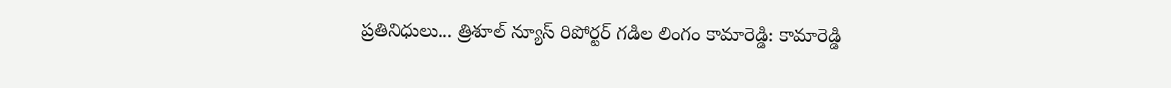ప్రతినిధులు... త్రిశూల్ న్యూస్ రిపోర్టర్ గడిల లింగం కామారెడ్డి: కామారెడ్డి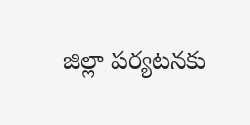జిల్లా పర్యటనకు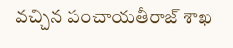వచ్చిన పంచాయతీరాజ్ శాఖ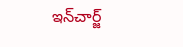ఇన్‌చార్జ్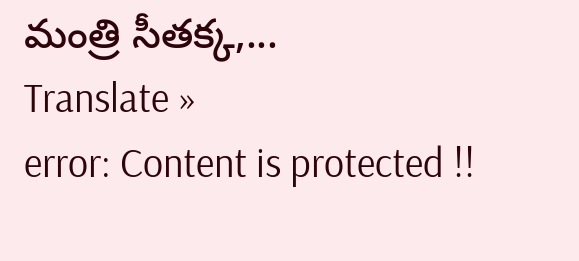మంత్రి సీతక్క,...
Translate »
error: Content is protected !!